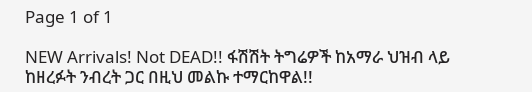Page 1 of 1

NEW Arrivals! Not DEAD!! ፋሽሽት ትግሬዎች ከአማራ ህዝብ ላይ ከዘረፉት ንብረት ጋር በዚህ መልኩ ተማርከዋል!!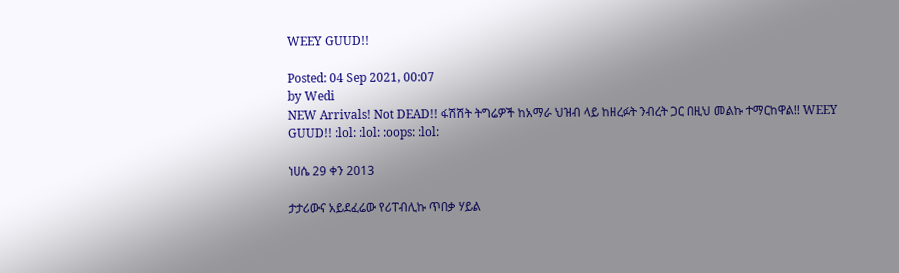WEEY GUUD!!

Posted: 04 Sep 2021, 00:07
by Wedi
NEW Arrivals! Not DEAD!! ፋሽሽት ትግሬዎች ከአማራ ህዝብ ላይ ከዘረፉት ንብረት ጋር በዚህ መልኩ ተማርከዋል!! WEEY GUUD!! :lol: :lol: :oops: :lol:

ነሀሴ 29 ቀን 2013

ታታሪውና አይደፈሬው የሪፐብሊኩ ጥበቃ ሃይል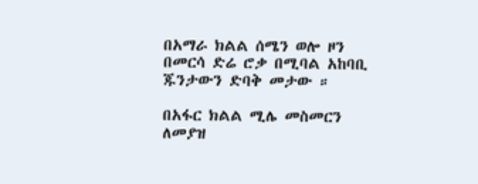በአማራ ክልል ሰሜን ወሎ ዞን በመርሳ ድሬ ሮቃ በሚባል አከባቢ ጁንታውን ድባቅ መታው ።

በአፋር ክልል ሚሌ መስመርን ለመያዝ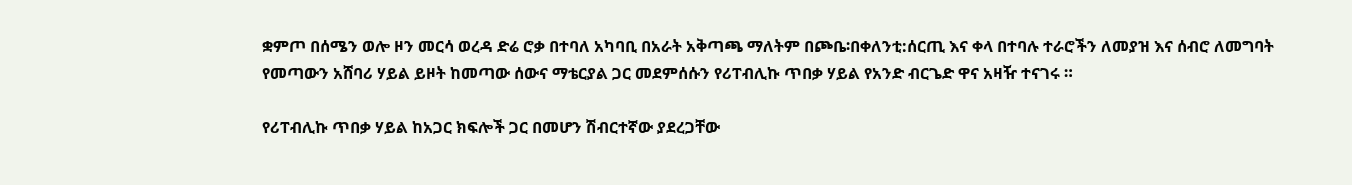ቋምጦ በሰሜን ወሎ ዞን መርሳ ወረዳ ድሬ ሮቃ በተባለ አካባቢ በአራት አቅጣጫ ማለትም በጮቤ፡በቀለንቲ:ሰርጢ እና ቀላ በተባሉ ተራሮችን ለመያዝ እና ሰብሮ ለመግባት የመጣውን አሸባሪ ሃይል ይዞት ከመጣው ሰውና ማቴርያል ጋር መደምሰሱን የሪፐብሊኩ ጥበቃ ሃይል የአንድ ብርጌድ ዋና አዛዥ ተናገሩ ።

የሪፐብሊኩ ጥበቃ ሃይል ከአጋር ክፍሎች ጋር በመሆን ሽብርተኛው ያደረጋቸው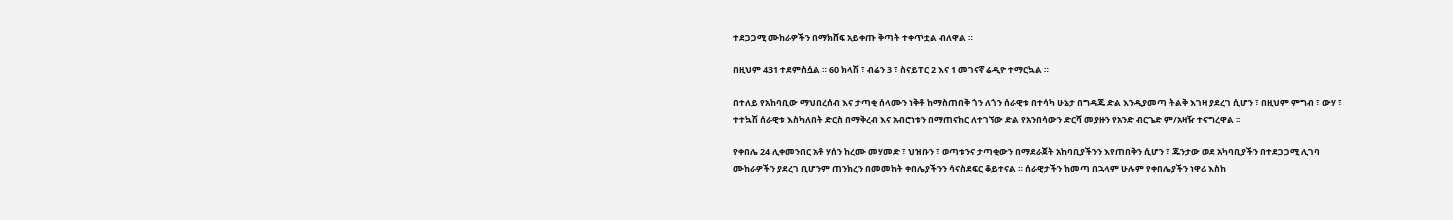ተደጋጋሚ ሙከራዎችን በማክሸፍ አይቀጡ ቅጣት ተቀጥቷል ብለዋል ።

በዚህም 431 ተደምስሷል ። 60 ክላሽ ፣ ብሬን 3 ፣ ስናይፐር 2 እና 1 መገናኛ ሬዲዮ ተማርኳል ።

በተለይ የአከባቢው ማህበረሰብ እና ታጣቂ ሰላሙን ነቅቶ ከማስጠበቅ ጎን ለጎን ሰራዊቱ በተሳካ ሁኔታ በግዳጁ ድል እንዲያመጣ ትልቅ እገዛ ያደረገ ሲሆን ፣ በዚህም ምግብ ፣ ውሃ ፣ ተተኳሽ ሰራዊቱ እስካለበት ድርስ በማቅረብ እና አብሮነቱን በማጠናከር ለተገኘው ድል የአንበሳውን ድርሻ መያዙን የአንድ ብርጌድ ም/አዛዥ ተናግረዋል ፡፡

የቀበሌ 24 ሊቀመንበር አቶ ሃሰን ከረሙ መሃመድ ፣ ህዝቡን ፣ ወጣቱንና ታጣቂውን በማደራጀት አከባቢያችንን እየጠበቅን ሲሆን ፣ ጁንታው ወደ አካባቢያችን በተደጋጋሚ ሊገባ ሙከራዎችን ያደረገ ቢሆንም ጠንክረን በመመከት ቀበሌያችንን ሳናስደፍር ቆይተናል ። ሰራዊታችን ከመጣ በኋላም ሁሉም የቀበሌያችን ነዋሪ እስከ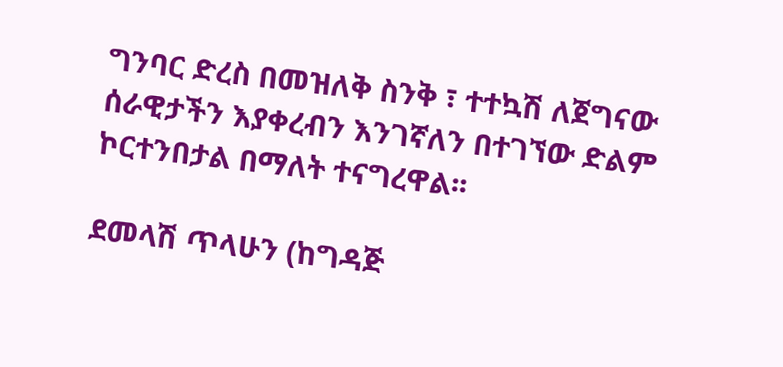ግንባር ድረስ በመዝለቅ ስንቅ ፣ ተተኳሽ ለጀግናው ሰራዊታችን እያቀረብን እንገኛለን በተገኘው ድልም ኮርተንበታል በማለት ተናግረዋል፡፡

ደመላሽ ጥላሁን (ከግዳጅ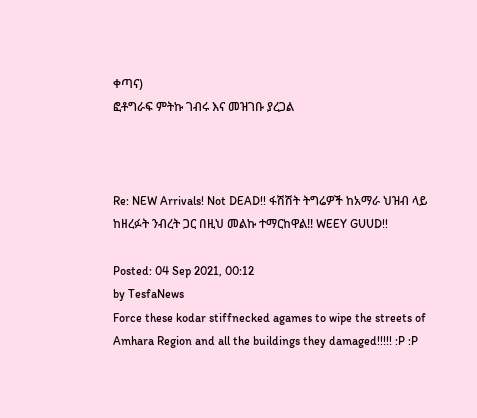ቀጣና)
ፎቶግራፍ ምትኩ ገብሩ እና መዝገቡ ያረጋል



Re: NEW Arrivals! Not DEAD!! ፋሽሽት ትግሬዎች ከአማራ ህዝብ ላይ ከዘረፉት ንብረት ጋር በዚህ መልኩ ተማርከዋል!! WEEY GUUD!!

Posted: 04 Sep 2021, 00:12
by TesfaNews
Force these kodar stiffnecked agames to wipe the streets of Amhara Region and all the buildings they damaged!!!!! :P :P